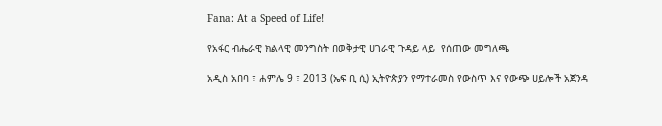Fana: At a Speed of Life!

የአፋር ብሔራዊ ክልላዊ መንግስት በወቅታዊ ሀገራዊ ጉዳይ ላይ  የሰጠው መግለጫ

አዲስ አበባ ፣ ሐምሌ 9 ፣ 2013 (ኤፍ ቢ ሲ) ኢትዮጵያን የማተራመስ የውስጥ እና የውጭ ሀይሎች አጀንዳ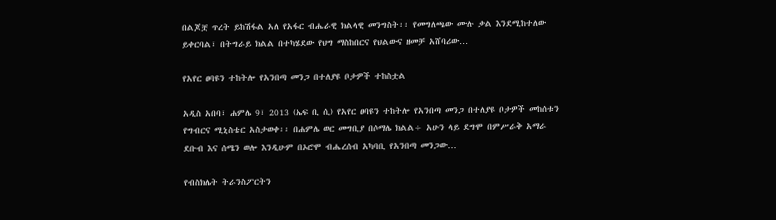በልጆቿ ጥረት ይከሽፋል አለ የአፋር ብሔራዊ ክልላዊ መንግስት፡፡ የመግለጫው ሙሉ ቃል እንደሚከተለው ይቀርባል፣ በትግራይ ክልል በተካሄደው የህግ ማስከበርና የህልውና ዘመቻ አሸባሪው…

የአየር ፀባዩን ተከትሎ የአንበጣ መንጋ በተለያዩ ቦታዎች ተከስቷል

አዲስ አበባ፣ ሐምሌ 9፣ 2013 (ኤፍ ቢ ሲ) የአየር ፀባዩን ተከትሎ የአንበጣ መንጋ በተለያዩ ቦታዎች መከሰቱን የግብርና ሚኒስቴር አስታወቀ፡፡ በሐምሌ ወር መግቢያ በሶማሌ ክልል÷ አሁን ላይ ደግሞ በምሥራቅ አማራ ደቡብ እና ሰሜን ወሎ እንዲሁም በኦሮሞ ብሔረሰብ አካባቢ የአንበጣ መንጋው…

የብስክሌት ትራንስፖርትን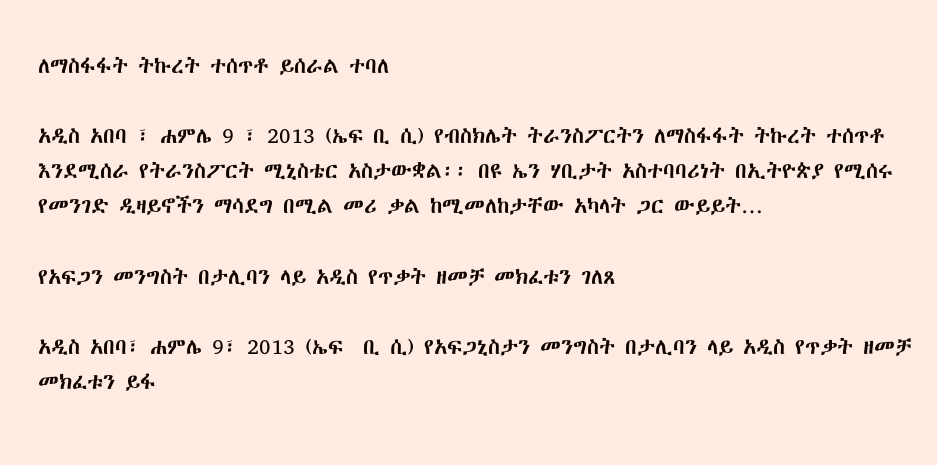ለማስፋፋት ትኩረት ተሰጥቶ ይሰራል ተባለ

አዲስ አበባ ፣ ሐምሌ 9 ፣ 2013 (ኤፍ ቢ ሲ) የብስክሌት ትራንስፖርትን ለማስፋፋት ትኩረት ተሰጥቶ እንደሚሰራ የትራንስፖርት ሚኒስቴር አስታውቋል፡፡ በዩ ኤን ሃቢታት አስተባባሪነት በኢትዮጵያ የሚሰሩ የመንገድ ዲዛይኖችን ማሳደግ በሚል መሪ ቃል ከሚመለከታቸው አካላት ጋር ውይይት…

የአፍጋን መንግስት በታሊባን ላይ አዲስ የጥቃት ዘመቻ መክፈቱን ገለጸ

አዲስ አበባ፣ ሐምሌ 9፣ 2013 (ኤፍ  ቢ ሲ) የአፍጋኒስታን መንግስት በታሊባን ላይ አዲስ የጥቃት ዘመቻ መክፈቱን ይፋ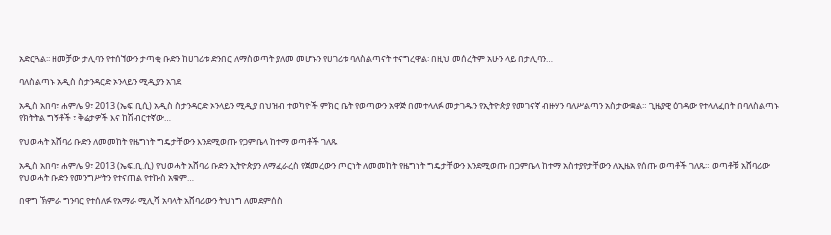አድርጓል፡፡ ዘመቻው ታሊባን የተሰኘውን ታጣቂ ቡድን ከሀገሪቱ ድንበር ለማስወጣት ያለመ መሆኑን የሀገሪቱ ባለስልጣናት ተናግረዋል፡ በዚህ መሰረትም አሁን ላይ በታሊባን…

ባለስልጣኑ አዲስ ስታንዳርድ ኦንላይን ሚዲያን አገደ

አዲስ አበባ፣ ሐምሌ 9፣ 2013 (ኤፍ ቢሲ) አዲስ ስታንዳርድ ኦንላይን ሚዲያ በህዝብ ተወካዮች ምክር ቤት የወጣውን አዋጅ በመተላለፉ መታገዱን የኢትዮጵያ የመገናኛ ብዙሃን ባለሥልጣን አስታውቋል። ጊዜያዊ ዕገዳው የተላለፈበት በባለስልጣኑ የክትትል ግኝቶች ፣ ቅሬታዎች እና ከሽብርተኛው…

የህወሓት አሸባሪ ቡድን ለመመከት የዜግነት ግዴታቸውን እንደሚወጡ የጋምቤላ ከተማ ወጣቶች ገለጹ

አዲስ አበባ፣ ሐምሌ 9፣ 2013 (ኤፍ.ቢ.ሲ) የህወሓት አሸባሪ ቡድን ኢትዮጵያን ለማፈራረስ የጀመረውን ጦርነት ለመመከት የዜግነት ግዴታቸውን እንደሚወጡ በጋምቤላ ከተማ አስተያየታቸውን ለኢዜአ የሰጡ ወጣቶች ገለጹ። ወጣቶቹ አሸባሪው የህወሓት ቡድን የመንግሥትን የተናጠል የተኩስ አቁም…

በዋግ ኽምራ ግንባር የተሰለፉ የአማራ ሚሊሻ አባላት አሸባሪውን ትህነግ ለመደምሰስ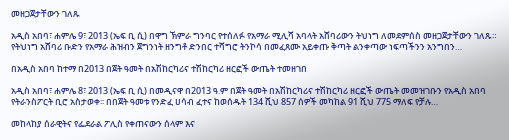መዘጋጀታቸውን ገለጹ

አዲስ አበባ፣ ሐምሌ 9፣ 2013 (ኤፍ ቢ ሲ) በዋግ ኽምራ ግንባር የተሰለፉ የአማራ ሚሊሻ አባላት አሸባሪውን ትህነግ ለመደምሰስ መዘጋጀታቸውን ገለጹ። የትህነግ አሸባሪ ቡድን የአማራ ሕዝብን ጀግንነት ዘንግቶ ድንበር ተሻግሮ ትንኮሳ በመፈጸሙ አይቀጡ ቅጣት ልንቀጣው ነፍጣችንን አንግበን…

በአዲስ አበባ ከተማ በ2013 በጀት ዓመት በአሽከርካሪና ተሽከርካሪ ዘርፎች ውጤት ተመዘገበ

አዲስ አበባ፣ ሐምሌ 8፣ 2013 (ኤፍ ቢ ሲ) በመዲናዋ በ2013 ዓ.ም በጀት ዓመት በአሽከርካሪና ተሽከርካሪ ዘርፎች ውጤት መመዝገቡን የአዲስ አበባ የትራንስፖርት ቢሮ አስታወቀ፡፡ በበጀት ዓመቱ የንድፈ ሀሳብ ፈተና ከወሰዱት 134 ሺህ 857 ሰዎች መካከል 91 ሺህ 775 ማለፍ የቻሉ…

መከላከያ ሰራዊትና የፌደራል ፖሊስ የቀጠናውን ሰላም እና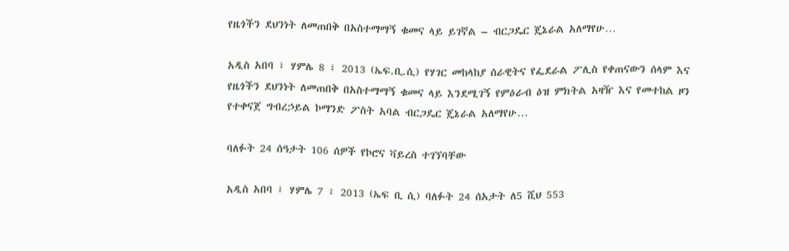የዜጎችን ደህንነት ለመጠበቅ በአስተማማኝ ቁመና ላይ ይገኛል – ብርጋዴር ጄኔራል አለማየሁ…

አዲስ አበባ ፣ ሃምሌ 8 ፣ 2013 (ኤፍ.ቢ.ሲ) የሃገር መከላከያ ሰራዊትና የፌደራል ፖሊስ የቀጠናውን ሰላም እና የዜጎችን ደህንነት ለመጠበቅ በአስተማማኝ ቁመና ላይ እንደሚገኝ የምዕራብ ዕዝ ምክትል አዛዥ እና የመተከል ዞን የተቀናጀ ግብረኃይል ኮማንድ ፖስት አባል ብርጋዴር ጄኔራል አለማየሁ…

ባለፉት 24 ሰዓታት 106 ሰዎች የኮሮና ቫይረስ ተገኘባቸው

አዲስ አበባ ፣ ሃምሌ 7 ፣ 2013 (ኤፍ ቢ ሲ) ባለፉት 24 ሰአታት ለ5 ሺህ 553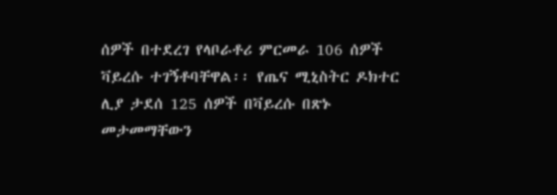ሰዎች በተደረገ የላቦራቶሪ ምርመራ 106 ሰዎች ቫይረሱ ተገኝቶባቸዋል፡፡ የጤና ሚኒስትር ዶክተር ሊያ ታደሰ 125 ሰዎች በቫይረሱ በጽኑ መታመማቸውን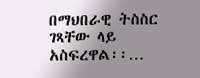በማህበራዊ ትስስር ገጻቸው ላይ አስፍረዋል፡፡…